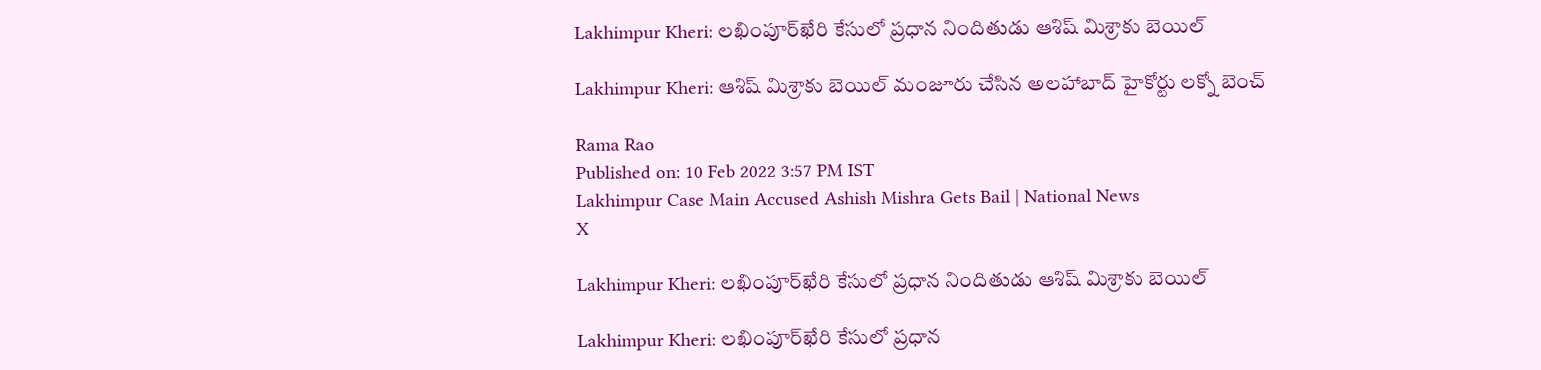Lakhimpur Kheri: లఖింపూర్‌ఖేరి కేసులో ప్రధాన నిందితుడు ఆశిష్‌ మిశ్రాకు బెయిల్‌

Lakhimpur Kheri: ఆశిష్‌ మిశ్రాకు బెయిల్‌ మంజూరు చేసిన అలహాబాద్‌ హైకోర్టు లక్నో బెంచ్‌

Rama Rao
Published on: 10 Feb 2022 3:57 PM IST
Lakhimpur Case Main Accused Ashish Mishra Gets Bail | National News
X

Lakhimpur Kheri: లఖింపూర్‌ఖేరి కేసులో ప్రధాన నిందితుడు ఆశిష్‌ మిశ్రాకు బెయిల్‌

Lakhimpur Kheri: లఖింపూర్‌ఖేరి కేసులో ప్రధాన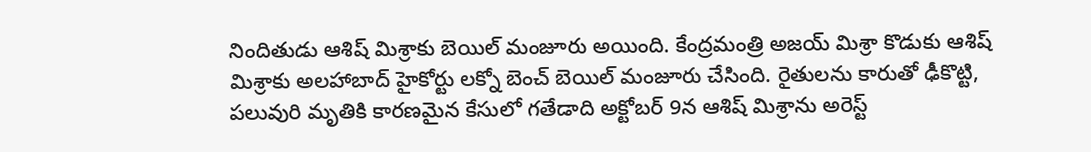నిందితుడు ఆశిష్‌ మిశ్రాకు బెయిల్‌ మంజూరు అయింది. కేంద్రమంత్రి అజయ్‌ మిశ్రా కొడుకు ఆశిష్‌ మిశ్రాకు అలహాబాద్‌ హైకోర్టు లక్నో బెంచ్‌ బెయిల్‌ మంజూరు చేసింది. రైతులను కారుతో ఢీకొట్టి, పలువురి మృతికి కారణమైన కేసులో గతేడాది అక్టోబర్‌ 9న ఆశిష్‌ మిశ్రాను అరెస్ట్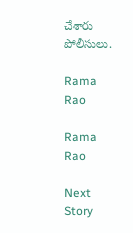చేశారు పోలీసులు.

Rama Rao

Rama Rao

Next Story